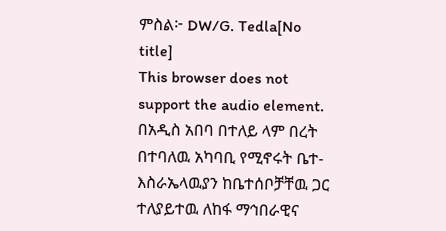ምስል፦ DW/G. Tedla[No title]
This browser does not support the audio element.
በአዲስ አበባ በተለይ ላም በረት በተባለዉ አካባቢ የሚኖሩት ቤተ- እስራኤላዉያን ከቤተሰቦቻቸዉ ጋር ተለያይተዉ ለከፋ ማኅበራዊና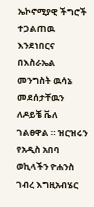ኤኮኖሚያዊ ችግሮች ተጋልጠዉ እንደነበርና በእስራኤል መንግስት ዉሳኔ መደሰታቸዉን ለዶይቼ ቬለ ገልፀዋል ። ዝርዝሩን የአዲስ አበባ ወኪላችን ዮሐንስ ገብረ እግዚአብሄር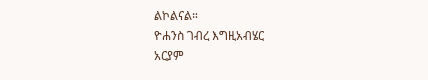ልኮልናል።
ዮሐንስ ገብረ እግዚአብሄር
አርያም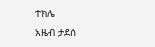ተክሌ
አዜብ ታደሰ